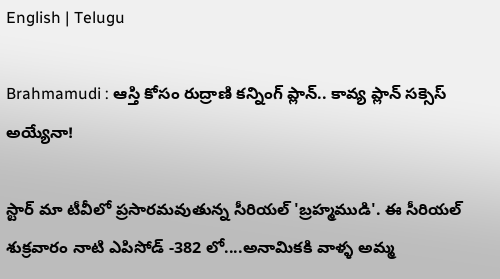English | Telugu

Brahmamudi : ఆస్తి కోసం రుద్రాణి కన్నింగ్ ప్లాన్.. కావ్య ప్లాన్ సక్సెస్ అయ్యేనా!

స్టార్ మా టీవీలో ప్రసారమవుతున్న సీరియల్ 'బ్రహ్మముడి'. ఈ సీరియల్ శుక్రవారం నాటి ఎపిసోడ్ -382 లో....అనామికకి వాళ్ళ అమ్మ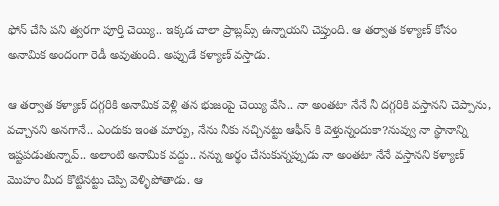ఫోన్ చేసి పని త్వరగా పూర్తి చెయ్యి.. ఇక్కడ చాలా ప్రాబ్లమ్స్ ఉన్నాయని చెప్తుంది. ఆ తర్వాత కళ్యాణ్ కోసం అనామిక అందంగా రెడీ అవుతుంది. అప్పుడే కళ్యాణ్ వస్తాడు.

ఆ తర్వాత కళ్యాణ్ దగ్గరికి అనామిక వెళ్లి తన భుజంపై చెయ్యి వేసి.. నా అంతటా నేనే నీ దగ్గరికి వస్తానని చెప్పాను, వచ్చానని అనగానే.. ఎందుకు ఇంత మార్పు, నేను నీకు నచ్చినట్టు ఆఫీస్ కి వెళ్తున్నందుకా?నువ్వు నా స్థానాన్ని ఇష్టపడుతున్నావ్.. అలాంటి అనామిక వద్దు.. నన్ను అర్థం చేసుకున్నప్పుడు నా అంతటా నేనే వస్తానని కళ్యాణ్ మొహం మీద కొట్టినట్టు చెప్పి వెళ్ళిపోతాడు. ఆ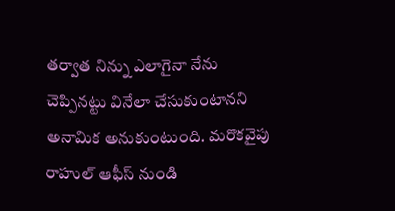తర్వాత నిన్ను ఎలాగైనా నేను చెప్పినట్టు వినేలా చేసుకుంటానని అనామిక అనుకుంటుంది. మరొకవైపు రాహుల్ ఆఫీస్ నుండి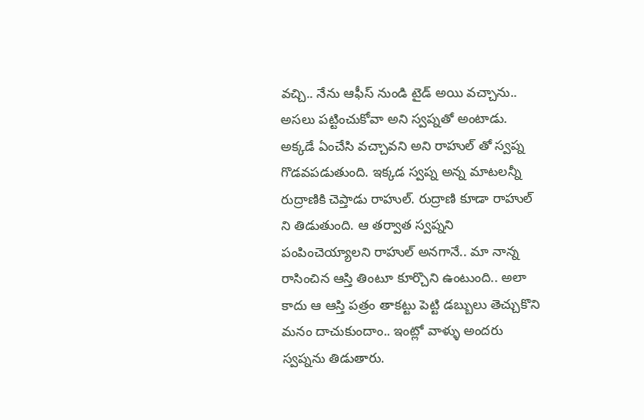వచ్చి.. నేను ఆఫీస్ నుండి టైడ్ అయి వచ్చాను.. అసలు పట్టించుకోవా అని స్వప్నతో అంటాడు. అక్కడే ఏంచేసి వచ్చావని అని రాహుల్ తో స్వప్న గొడవపడుతుంది. ఇక్కడ స్వప్న అన్న మాటలన్నీ రుద్రాణికి చెప్తాడు రాహుల్. రుద్రాణి కూడా రాహుల్ ని తిడుతుంది. ఆ తర్వాత స్వప్నని పంపించెయ్యాలని రాహుల్ అనగానే.. మా నాన్న రాసించిన ఆస్తి తింటూ కూర్చొని ఉంటుంది.. అలా కాదు ఆ ఆస్తి పత్రం తాకట్టు పెట్టి డబ్బులు తెచ్చుకొని మనం దాచుకుందాం.. ఇంట్లో వాళ్ళు అందరు స్వప్నను తిడుతారు.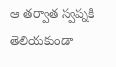ఆ తర్వాత స్వప్నకి తెలియకుండా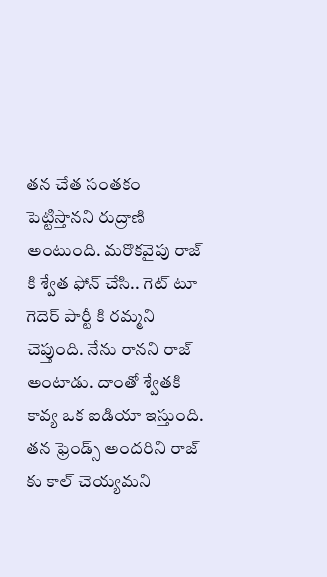తన చేత సంతకం పెట్టిస్తానని రుద్రాణి అంటుంది. మరొకవైపు రాజ్ కి శ్వేత ఫోన్ చేసి.. గెట్ టూ గెదెర్ పార్టీ కి రమ్మని చెప్తుంది. నేను రానని రాజ్ అంటాడు. దాంతో శ్వేతకి కావ్య ఒక ఐడియా ఇస్తుంది. తన ఫ్రెండ్స్ అందరిని రాజ్ కు కాల్ చెయ్యమని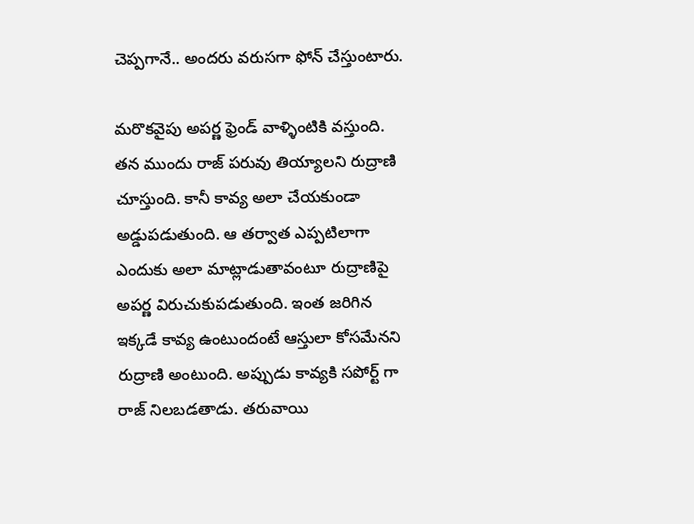చెప్పగానే.. అందరు వరుసగా ఫోన్ చేస్తుంటారు.

మరొకవైపు అపర్ణ ఫ్రెండ్ వాళ్ళింటికి వస్తుంది. తన ముందు రాజ్ పరువు తియ్యాలని రుద్రాణి చూస్తుంది. కానీ కావ్య అలా చేయకుండా అడ్డుపడుతుంది. ఆ తర్వాత ఎప్పటిలాగా ఎందుకు అలా మాట్లాడుతావంటూ రుద్రాణిపై అపర్ణ విరుచుకుపడుతుంది. ఇంత జరిగిన ఇక్కడే కావ్య ఉంటుందంటే ఆస్తులా కోసమేనని రుద్రాణి అంటుంది. అప్పుడు కావ్యకి సపోర్ట్ గా రాజ్ నిలబడతాడు. తరువాయి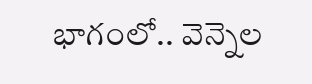భాగంలో.. వెన్నెల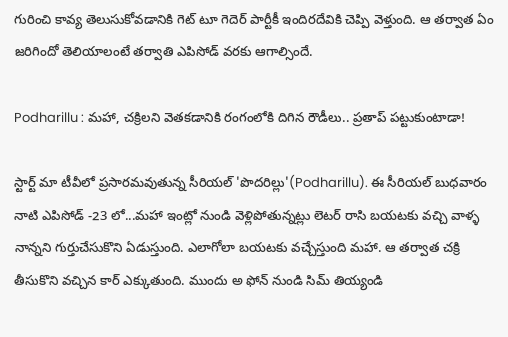గురించి కావ్య తెలుసుకోవడానికి గెట్ టూ గెదెర్ పార్టీకీ ఇందిరదేవికి చెప్పి వెళ్తుంది. ఆ తర్వాత ఏం జరిగిందో తెలియాలంటే తర్వాతి ఎపిసోడ్ వరకు ఆగాల్సిందే.

Podharillu : మహా, చక్రిలని వెతకడానికి రంగంలోకి దిగిన రౌడీలు.. ప్రతాప్ పట్టుకుంటాడా!

స్టార్ట్ మా టీవీలో ప్రసారమవుతున్న సీరియల్ 'పొదరిల్లు'(Podharillu). ఈ సీరియల్ బుధవారం నాటి ఎపిసోడ్ -23 లో...మహా ఇంట్లో నుండి వెళ్లిపోతున్నట్లు లెటర్ రాసి బయటకు వచ్చి వాళ్ళ నాన్నని గుర్తుచేసుకొని ఏడుస్తుంది. ఎలాగోలా బయటకు వచ్చేస్తుంది మహా. ఆ తర్వాత చక్రి తీసుకొని వచ్చిన కార్ ఎక్కుతుంది. ముందు అ ఫోన్ నుండి సిమ్ తియ్యండి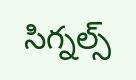సిగ్నల్స్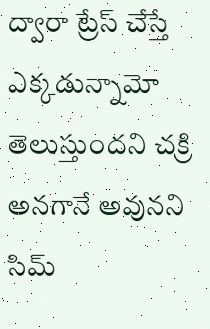ద్వారా ట్రేస్ చేస్తే ఎక్కడున్నామో తెలుస్తుందని చక్రి అనగానే అవునని సిమ్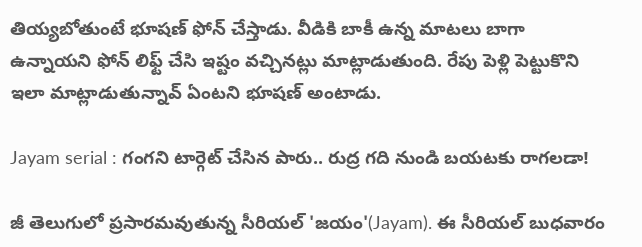తియ్యబోతుంటే భూషణ్ ఫోన్ చేస్తాడు. వీడికి బాకీ ఉన్న మాటలు బాగా ఉన్నాయని ఫోన్ లిఫ్ట్ చేసి ఇష్టం వచ్చినట్లు మాట్లాడుతుంది. రేపు పెళ్లి పెట్టుకొని ఇలా మాట్లాడుతున్నావ్ ఏంటని భూషణ్ అంటాడు.

Jayam serial : గంగని టార్గెట్ చేసిన పారు.. రుద్ర గది నుండి బయటకు రాగలడా!

జీ తెలుగులో ప్రసారమవుతున్న సీరియల్ 'జయం'(Jayam). ఈ సీరియల్ బుధవారం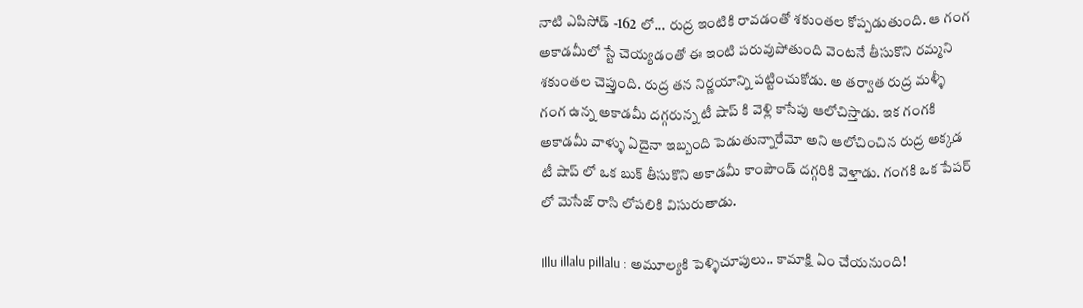నాటి ఎపిసోడ్ -162 లో... రుద్ర ఇంటికి రావడంతో శకుంతల కోప్పడుతుంది. ఆ గంగ అకాడమీలో స్టే చెయ్యడంతో ఈ ఇంటి పరువుపోతుంది వెంటనే తీసుకొని రమ్మని శకుంతల చెప్తుంది. రుద్ర తన నిర్ణయాన్ని పట్టించుకోడు. అ తర్వాత రుద్ర మళ్ళీ గంగ ఉన్న అకాడమీ దగ్గరున్న టీ షాప్ కి వెళ్లి కాసేపు ఆలోచిస్తాడు. ఇక గంగకి అకాడమీ వాళ్ళు ఏదైనా ఇబ్బంది పెడుతున్నారేమో అని ఆలోచించిన రుద్ర అక్కడ టీ షాప్ లో ఒక బుక్ తీసుకొని అకాడమీ కాంపౌండ్ దగ్గరికి వెళ్తాడు. గంగకి ఒక పేపర్ లో మెసేజ్ రాసి లోపలికి విసురుతాడు.

Illu illalu pillalu : అమూల్యకి పెళ్ళిచూపులు.. కామాక్షి ఏం చేయనుంది!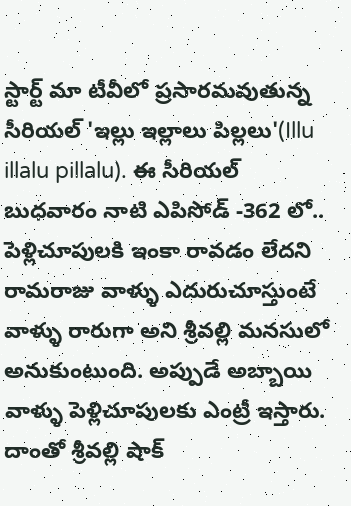స్టార్ట్ మా టీవీలో ప్రసారమవుతున్న సీరియల్ 'ఇల్లు ఇల్లాలు పిల్లలు'(Illu illalu pillalu). ఈ సీరియల్ బుధవారం నాటి ఎపిసోడ్ -362 లో.. పెళ్లిచూపులకి ఇంకా రావడం లేదని రామరాజు వాళ్ళు ఎదురుచూస్తుంటే వాళ్ళు రారుగా అని శ్రీవల్లి మనసులో అనుకుంటుంది. అప్పుడే అబ్బాయి వాళ్ళు పెళ్లిచూపులకు ఎంట్రీ ఇస్తారు‌. దాంతో శ్రీవల్లి షాక్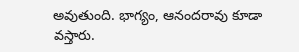అవుతుంది. భాగ్యం, ఆనందరావు కూడా వస్తారు.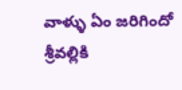వాళ్ళు ఏం జరిగిందో శ్రీవల్లికి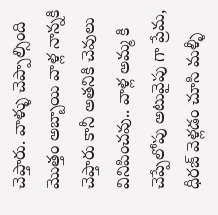చెప్తారు. వాళ్ళు చెప్పాల్సింది మొత్తం అబ్బాయి వాళ్ల నాన్నకి చెప్తారు కానీ అతనికి చెవులు వినిపించవు.. వాళ్ల అమ్మ కి చెప్పేలోపు అటువైపు గా ప్రేమ, ధీరజ్ వెళ్లడం చూసి మళ్ళీ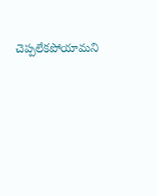చెప్పలేకపోయామని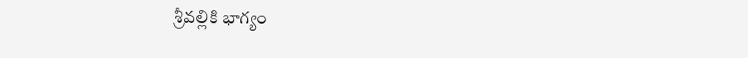శ్రీవల్లికి భాగ్యం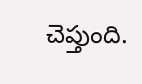చెప్తుంది.